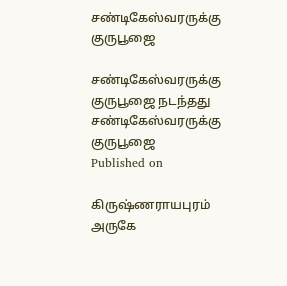சண்டிகேஸ்வரருக்கு குருபூஜை

சண்டிகேஸ்வரருக்கு குருபூஜை நடந்தது
சண்டிகேஸ்வரருக்கு குருபூஜை
Published on

கிருஷ்ணராயபுரம் அருகே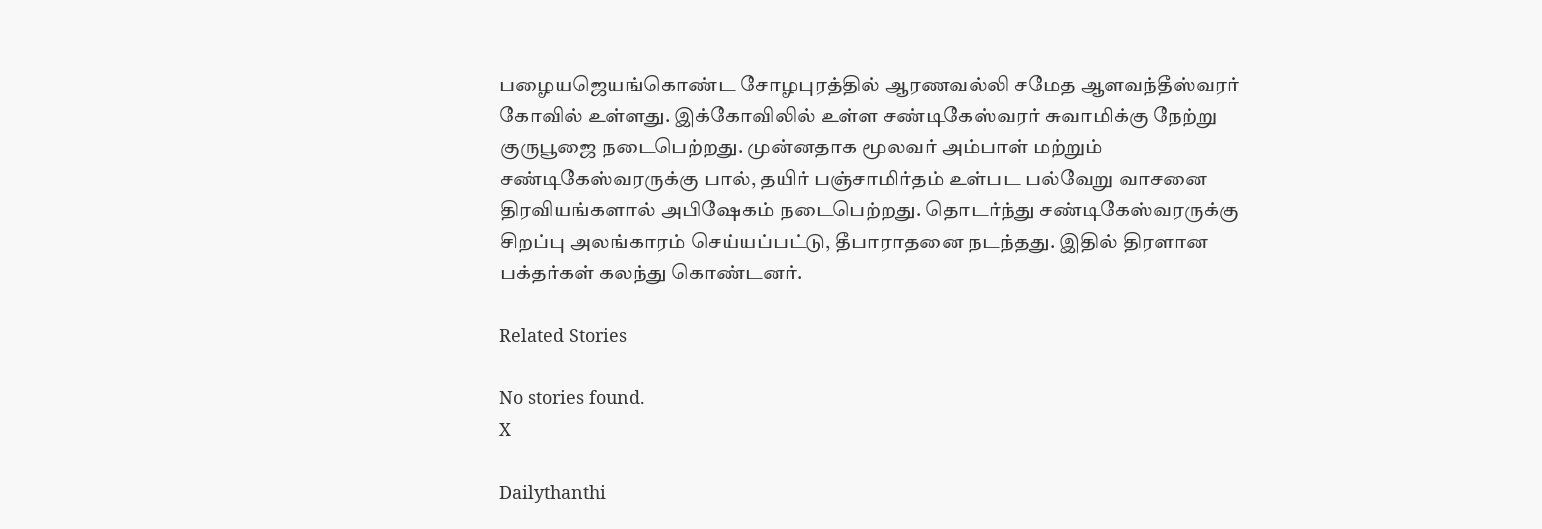பழையஜெயங்கொண்ட சோழபுரத்தில் ஆரணவல்லி சமேத ஆளவந்தீஸ்வரர் கோவில் உள்ளது. இக்கோவிலில் உள்ள சண்டிகேஸ்வரர் சுவாமிக்கு நேற்று குருபூஜை நடைபெற்றது. முன்னதாக மூலவர் அம்பாள் மற்றும் சண்டிகேஸ்வரருக்கு பால், தயிர் பஞ்சாமிர்தம் உள்பட பல்வேறு வாசனை திரவியங்களால் அபிஷேகம் நடைபெற்றது. தொடர்ந்து சண்டிகேஸ்வரருக்கு சிறப்பு அலங்காரம் செய்யப்பட்டு, தீபாராதனை நடந்தது. இதில் திரளான பக்தர்கள் கலந்து கொண்டனர்.

Related Stories

No stories found.
X

Dailythanthi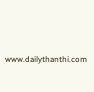www.dailythanthi.com